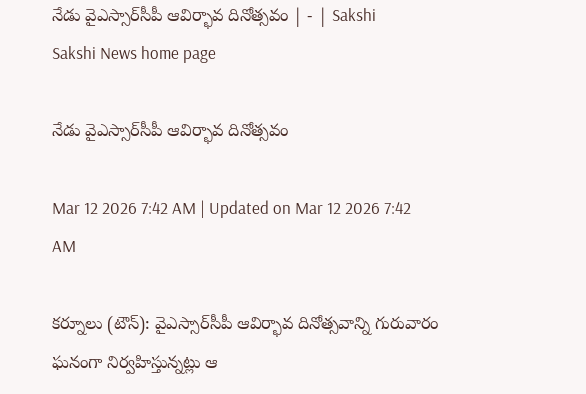నేడు వైఎస్సార్‌సీపీ ఆవిర్భావ దినోత్సవం | - | Sakshi
Sakshi News home page

నేడు వైఎస్సార్‌సీపీ ఆవిర్భావ దినోత్సవం

Mar 12 2026 7:42 AM | Updated on Mar 12 2026 7:42 AM

కర్నూలు (టౌన్‌): వైఎస్సార్‌సీపీ ఆవిర్భావ దినోత్సవాన్ని గురువారం ఘనంగా నిర్వహిస్తున్నట్లు ఆ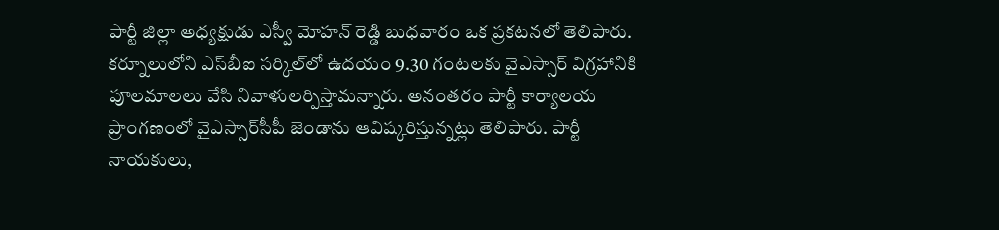పార్టీ జిల్లా అధ్యక్షుడు ఎస్వీ మోహన్‌ రెడ్డి బుధవారం ఒక ప్రకటనలో తెలిపారు. కర్నూలులోని ఎస్‌బీఐ సర్కిల్‌లో ఉదయం 9.30 గంటలకు వైఎస్సార్‌ విగ్రహానికి పూలమాలలు వేసి నివాళులర్పిస్తామన్నారు. అనంతరం పార్టీ కార్యాలయ ప్రాంగణంలో వైఎస్సార్‌సీపీ జెండాను ఆవిష్కరిస్తున్నట్లు తెలిపారు. పార్టీ నాయకులు,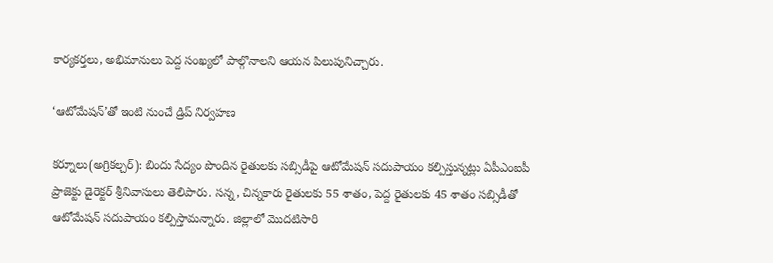కార్యకర్తలు, అభిమానులు పెద్ద సంఖ్యలో పాల్గొనాలని ఆయన పిలుపునిచ్చారు.

‘ఆటోమేషన్‌’తో ఇంటి నుంచే డ్రిప్‌ నిర్వహణ

కర్నూలు(అగ్రికల్చర్‌): బిందు సేద్యం పొందిన రైతులకు సబ్సిడీపై ఆటోమేషన్‌ సదుపాయం కల్పిస్తున్నట్లు ఏపీఎంఐపీ ప్రాజెక్టు డైరెక్టర్‌ శ్రీనివాసులు తెలిపారు. సన్న, చిన్నకారు రైతులకు 55 శాతం, పెద్ద రైతులకు 45 శాతం సబ్సిడీతో ఆటోమేషన్‌ సదుపాయం కల్పిస్తామన్నారు. జిల్లాలో మొదటిసారి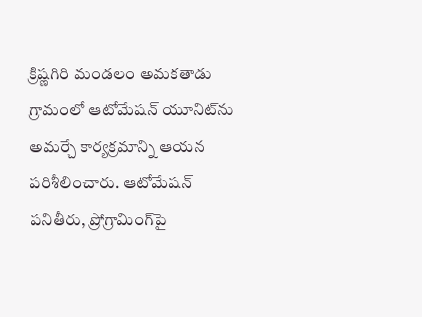క్రిష్ణగిరి మండలం అమకతాడు గ్రామంలో ఆటోమేషన్‌ యూనిట్‌ను అమర్చే కార్యక్రమాన్ని ఆయన పరిశీలించారు. ఆటోమేషన్‌ పనితీరు, ప్రోగ్రామింగ్‌పై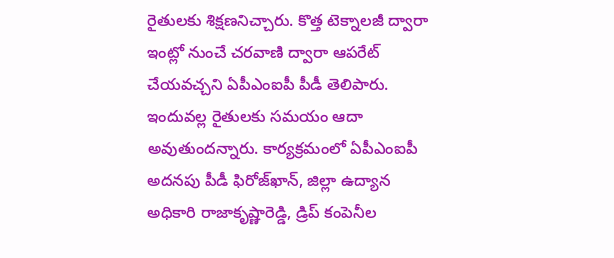రైతులకు శిక్షణనిచ్చారు. కొత్త టెక్నాలజీ ద్వారా ఇంట్లో నుంచే చరవాణి ద్వారా ఆపరేట్‌ చేయవచ్చని ఏపీఎంఐపీ పీడీ తెలిపారు. ఇందువల్ల రైతులకు సమయం ఆదా అవుతుందన్నారు. కార్యక్రమంలో ఏపీఎంఐపీ అదనపు పీడీ ఫిరోజ్‌ఖాన్‌, జిల్లా ఉద్యాన అధికారి రాజాకృష్ణారెడ్డి, డ్రిప్‌ కంపెనీల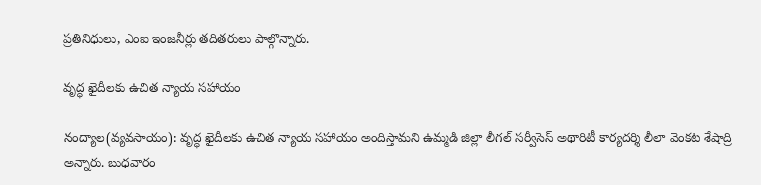ప్రతినిధులు, ఎంఐ ఇంజనీర్లు తదితరులు పాల్గొన్నారు.

వృద్ధ ఖైదీలకు ఉచిత న్యాయ సహాయం

నంద్యాల(వ్యవసాయం): వృద్ధ ఖైదీలకు ఉచిత న్యాయ సహాయం అందిస్తామని ఉమ్మడి జిల్లా లీగల్‌ సర్వీసెస్‌ అథారిటీ కార్యదర్శి లీలా వెంకట శేషాద్రి అన్నారు. బుధవారం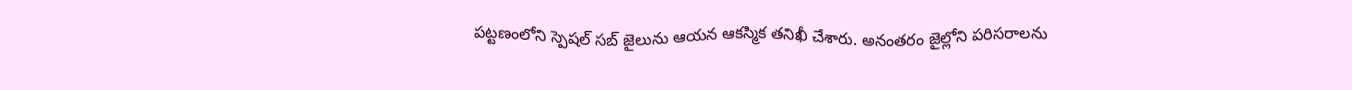పట్టణంలోని స్పెషల్‌ సబ్‌ జైలును ఆయన ఆకస్మిక తనిఖీ చేశారు. అనంతరం జైల్లోని పరిసరాలను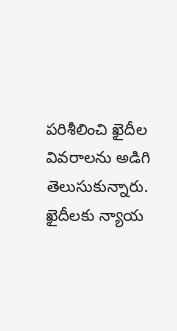పరిశీలించి ఖైదీల వివరాలను అడిగి తెలుసుకున్నారు. ఖైదీలకు న్యాయ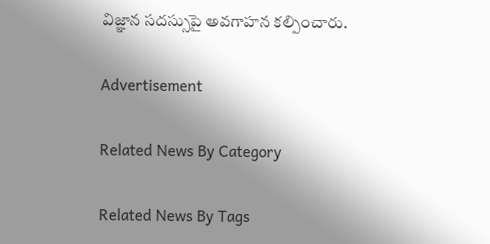విజ్ఞాన సదస్సుపై అవగాహన కల్పించారు.

Advertisement

Related News By Category

Related News By Tags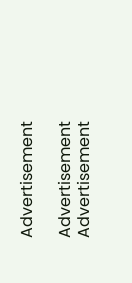Advertisement

Advertisement
Advertisement